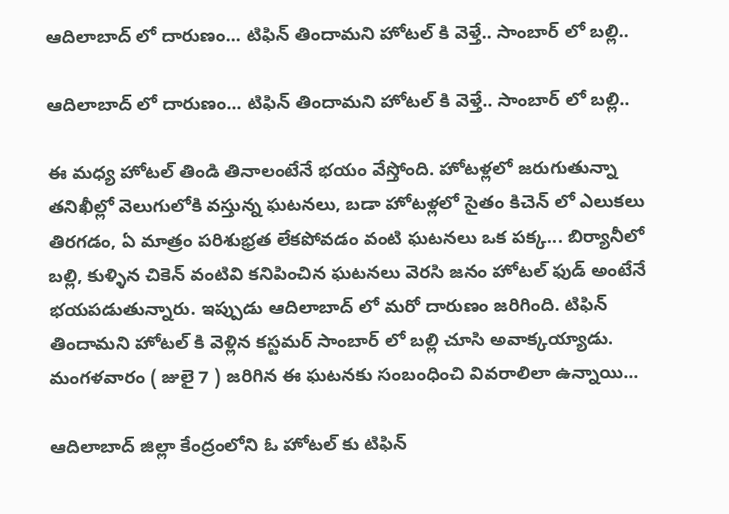ఆదిలాబాద్ లో దారుణం... టిఫిన్ తిందామని హోటల్ కి వెళ్తే.. సాంబార్ లో బల్లి..

ఆదిలాబాద్ లో దారుణం... టిఫిన్ తిందామని హోటల్ కి వెళ్తే.. సాంబార్ లో బల్లి..

ఈ మధ్య హోటల్ తిండి తినాలంటేనే భయం వేస్తోంది. హోటళ్లలో జరుగుతున్నా తనిఖీల్లో వెలుగులోకి వస్తున్న ఘటనలు, బడా హోటళ్లలో సైతం కిచెన్ లో ఎలుకలు తిరగడం, ఏ మాత్రం పరిశుభ్రత లేకపోవడం వంటి ఘటనలు ఒక పక్క... బిర్యానీలో బల్లి, కుళ్ళిన చికెన్ వంటివి కనిపించిన ఘటనలు వెరసి జనం హోటల్ ఫుడ్ అంటేనే భయపడుతున్నారు. ఇప్పుడు ఆదిలాబాద్ లో మరో దారుణం జరిగింది. టిఫిన్ తిందామని హోటల్ కి వెళ్లిన కస్టమర్ సాంబార్ లో బల్లి చూసి అవాక్కయ్యాడు. మంగళవారం ( జులై 7 ) జరిగిన ఈ ఘటనకు సంబంధించి వివరాలిలా ఉన్నాయి...

ఆదిలాబాద్ జిల్లా కేంద్రంలోని ఓ హోటల్ కు టిఫిన్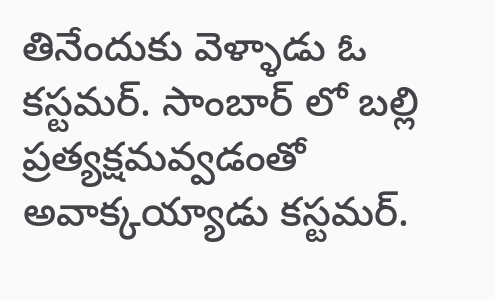తినేందుకు వెళ్ళాడు ఓ కస్టమర్. సాంబార్ లో బల్లి ప్రత్యక్షమవ్వడంతో అవాక్కయ్యాడు కస్టమర్.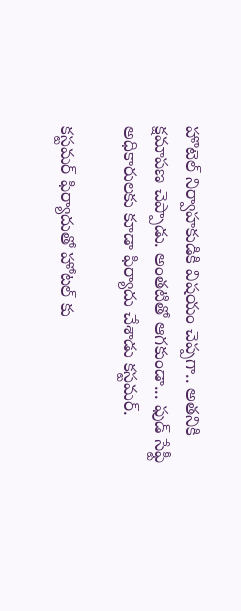హొటెల్ నిర్వాహకుడికి విషయం చెప్పగా.. అతనికి క్షమాపణ చెప్పాడు. అంతటితో ఆగకుండా... ఫుడ్ సేఫ్టీ అధికారులకు కూడా ఫిర్యాదు చేశాడు కస్టమర్.

కస్టమర్ ఫిర్యాదుతో హోటల్ కు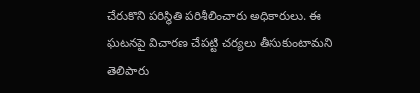చేరుకొని పరిస్థితి పరిశీలించారు అధికారులు. ఈ ఘటనపై విచారణ చేపట్టి చర్యలు తీసుకుంటామని తెలిపారు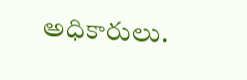అధికారులు.